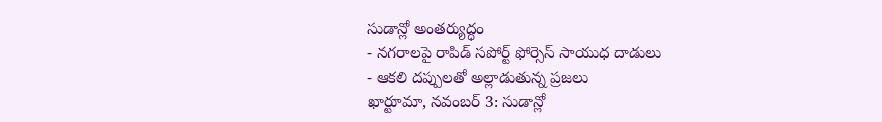సుడాన్లో అంతర్యుద్ధం
- నగరాలపై రాపిడ్ సపోర్ట్ ఫోర్సెస్ సాయుధ దాడులు
- ఆకలి దప్పులతో అల్లాడుతున్న ప్రజలు
ఖార్టూమా, నవంబర్ 3: సుడాన్లో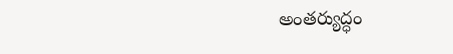అంతర్యుద్ధం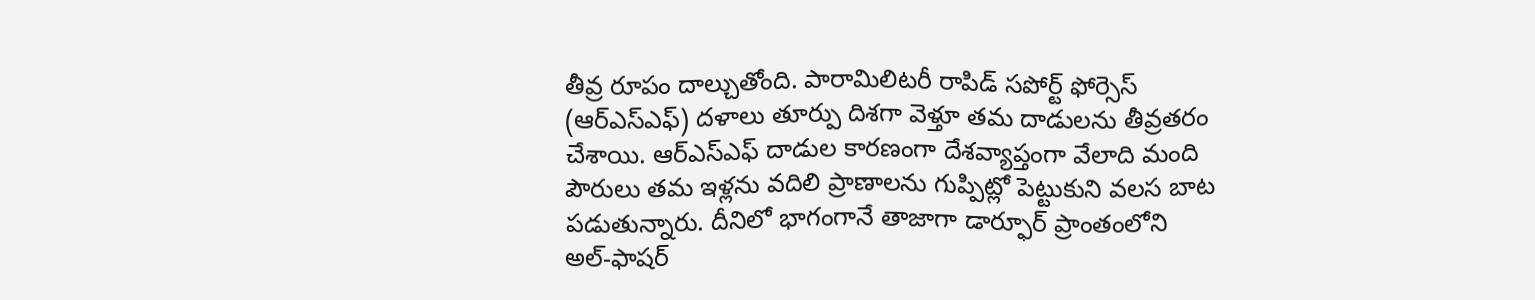తీవ్ర రూపం దాల్చుతోంది. పారామిలిటరీ రాపిడ్ సపోర్ట్ ఫోర్సెస్ (ఆర్ఎస్ఎఫ్) దళాలు తూర్పు దిశగా వెళ్తూ తమ దాడులను తీవ్రతరం చేశాయి. ఆర్ఎస్ఎఫ్ దాడుల కారణంగా దేశవ్యాప్తంగా వేలాది మంది పౌరులు తమ ఇళ్లను వదిలి ప్రాణాలను గుప్పిట్లో పెట్టుకుని వలస బాట పడుతున్నారు. దీనిలో భాగంగానే తాజాగా డార్ఫూర్ ప్రాంతంలోని అల్-ఫాషర్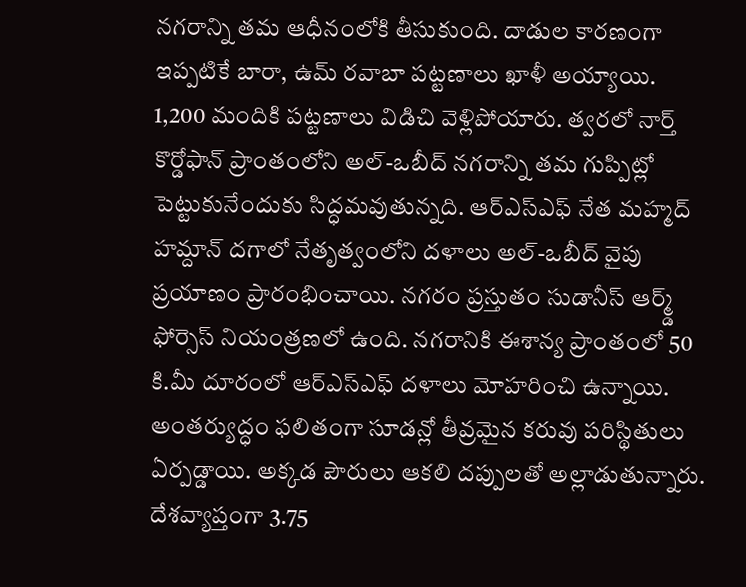నగరాన్ని తమ ఆధీనంలోకి తీసుకుంది. దాడుల కారణంగా ఇప్పటికే బారా, ఉమ్ రవాబా పట్టణాలు ఖాళీ అయ్యాయి.
1,200 మందికి పట్టణాలు విడిచి వెళ్లిపోయారు. త్వరలో నార్త్ కొర్డోఫాన్ ప్రాంతంలోని అల్-ఒబీద్ నగరాన్ని తమ గుప్పిట్లో పెట్టుకునేందుకు సిద్ధమవుతున్నది. ఆర్ఎస్ఎఫ్ నేత మహ్మద్ హమ్దాన్ దగాలో నేతృత్వంలోని దళాలు అల్-ఒబీద్ వైపు ప్రయాణం ప్రారంభించాయి. నగరం ప్రస్తుతం సుడానీస్ ఆర్మ్డ్ ఫోర్సెస్ నియంత్రణలో ఉంది. నగరానికి ఈశాన్య ప్రాంతంలో 50 కి.మీ దూరంలో ఆర్ఎస్ఎఫ్ దళాలు మోహరించి ఉన్నాయి. అంతర్యుద్ధం ఫలితంగా సూడన్లో తీవ్రమైన కరువు పరిస్థితులు ఏర్పడ్డాయి. అక్కడ పౌరులు ఆకలి దప్పులతో అల్లాడుతున్నారు. దేశవ్యాప్తంగా 3.75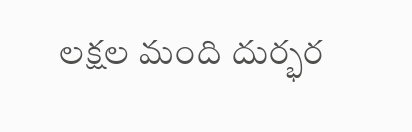లక్షల మంది దుర్భర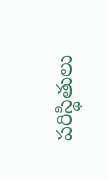పరిస్థితులు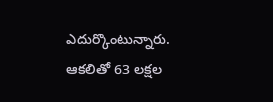ఎదుర్కొంటున్నారు. ఆకలితో 63 లక్షల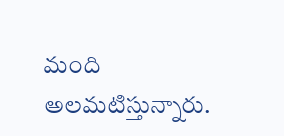మంది అలమటిస్తున్నారు.